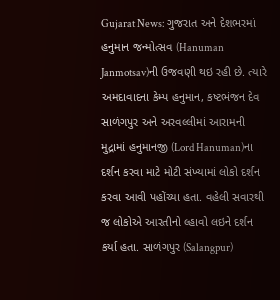Gujarat News: ગુજરાત અને દેશભરમાં હનુમાન જન્મોત્સવ (Hanuman Janmotsav)ની ઉજવણી થઇ રહી છે. ત્યારે અમદાવાદના કેમ્પ હનુમાન, કષ્ટભંજન દેવ સાળંગપુર અને અરવલ્લીમાં આરામની મુદ્રામાં હનુમાનજી (Lord Hanuman)ના દર્શન કરવા માટે મોટી સંખ્યામાં લોકો દર્શન કરવા આવી પહોંચ્યા હતા. વહેલી સવારથી જ લોકોએ આરતીનો લ્હાવો લઇને દર્શન કર્યા હતા. સાળંગપુર (Salangpur)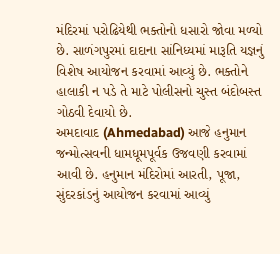મંદિરમાં પરોઢિયેથી ભક્તોનો ધસારો જોવા મળ્યો છે. સાળંગપુરમાં દાદાના સાંનિધ્યમાં મારૂતિ યજ્ઞનું વિશેષ આયોજન કરવામાં આવ્યું છે. ભક્તોને હાલાકી ન પડે તે માટે પોલીસનો ચુસ્ત બંદોબસ્ત ગોઠવી દેવાયો છે.
અમદાવાદ (Ahmedabad) આજે હનુમાન જન્મોત્સવની ધામધૂમપૂર્વક ઉજવણી કરવામાં આવી છે. હનુમાન મંદિરોમાં આરતી, પૂજા, સુંદરકાંડનું આયોજન કરવામાં આવ્યું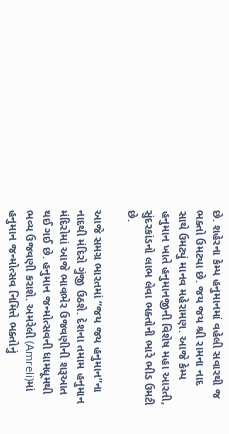છે. શહેરના કેમ્પ હનુમાનમાં વહેલી સવારથી જ ભક્તો ઉમટ્યા છે. જય જય શ્રી રામના નાદ સાથે ઉમટ્યું માનવ મહેરામણ. આજે કેમ્પ હનુમાન ખાતે હનુમાનજીની વિશેષ મહા આરતી, સુંદરકાંડનો લાભ લેવા ભક્તોની ભારે ભીડ ઉમટી છે.

આજે સમગ્ર ભારતમાં “જય જય હનુમાન”ના નાદથી મંદિરો ગુંજી ઉઠશે. દેશના તમામ હનુમાન મંદિરોમાં આજે ભાવભેર ઉજવણીની શરૂઆત થઈ ગઈ છે. હનુમાન જન્મોત્સવની ધામધૂમથી ભવ્ય ઉજવણી કરાશે. અમરેલી (Amreli)માં હનુમાન જન્મોત્સવ નિમિત્તે ભક્તોનું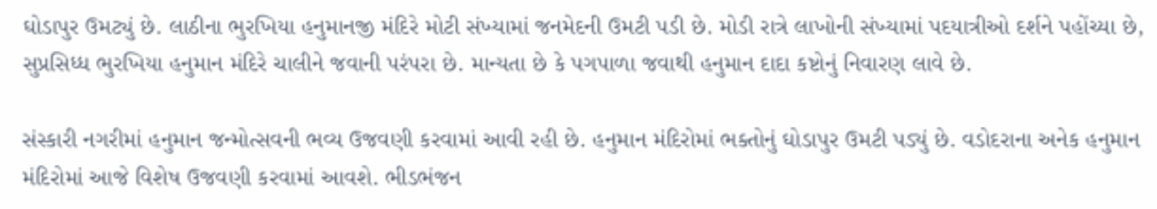ઘોડાપુર ઉમટ્યું છે. લાઠીના ભુરખિયા હનુમાનજી મંદિરે મોટી સંખ્યામાં જનમેદની ઉમટી પડી છે. મોડી રાત્રે લાખોની સંખ્યામાં પદયાત્રીઓ દર્શને પહોંચ્યા છે, સુપ્રસિધ્ધ ભુરખિયા હનુમાન મંદિરે ચાલીને જવાની પરંપરા છે. માન્યતા છે કે પગપાળા જવાથી હનુમાન દાદા કષ્ટોનું નિવારણ લાવે છે.

સંસ્કારી નગરીમાં હનુમાન જન્મોત્સવની ભવ્ય ઉજવણી કરવામાં આવી રહી છે. હનુમાન મંદિરોમાં ભક્તોનું ઘોડાપુર ઉમટી પડ્યું છે. વડોદરાના અનેક હનુમાન મંદિરોમાં આજે વિશેષ ઉજવણી કરવામાં આવશે. ભીડભંજન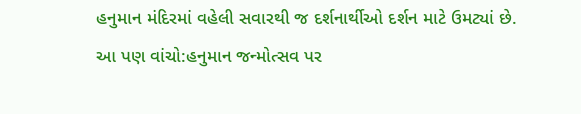હનુમાન મંદિરમાં વહેલી સવારથી જ દર્શનાર્થીઓ દર્શન માટે ઉમટ્યાં છે.
આ પણ વાંચો:હનુમાન જન્મોત્સવ પર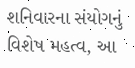શનિવારના સંયોગનું વિશેષ મહત્વ, આ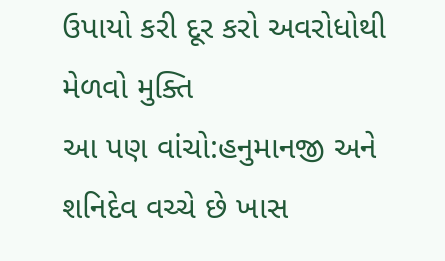ઉપાયો કરી દૂર કરો અવરોધોથી મેળવો મુક્તિ
આ પણ વાંચો:હનુમાનજી અને શનિદેવ વચ્ચે છે ખાસ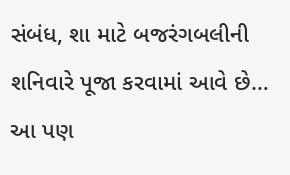સંબંધ, શા માટે બજરંગબલીની શનિવારે પૂજા કરવામાં આવે છે…
આ પણ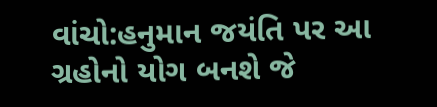વાંચો:હનુમાન જયંતિ પર આ ગ્રહોનો યોગ બનશે જે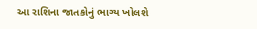આ રાશિના જાતકોનું ભાગ્ય ખોલશે